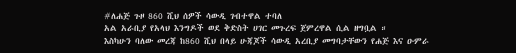#ለሐጅ ጉዞ 860 ሺህ ሰዎች ሳውዲ ገብተዋል ተባለ
አል አራቢያ የአላህ እንግዶች ወደ ቅድስት ሀገር መጉረፍ ጀምረዋል ሲል ዘግቧል ።
እስካሁን ባለው መረጃ ከ860 ሺህ በላይ ሁጃጆች ሳውዲ አረቢያ መግባታቸውን የሐጅ እና ዑምራ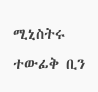ሚኒስትሩ ተውፊቅ ቢን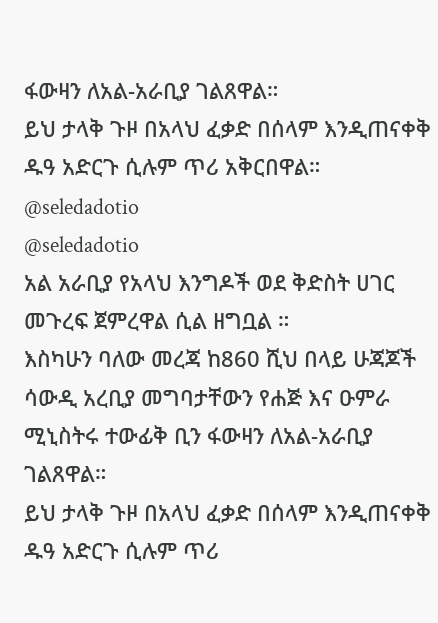ፋውዛን ለአል-አራቢያ ገልጸዋል።
ይህ ታላቅ ጉዞ በአላህ ፈቃድ በሰላም እንዲጠናቀቅ ዱዓ አድርጉ ሲሉም ጥሪ አቅርበዋል።
@seledadotio
@seledadotio
አል አራቢያ የአላህ እንግዶች ወደ ቅድስት ሀገር መጉረፍ ጀምረዋል ሲል ዘግቧል ።
እስካሁን ባለው መረጃ ከ860 ሺህ በላይ ሁጃጆች ሳውዲ አረቢያ መግባታቸውን የሐጅ እና ዑምራ ሚኒስትሩ ተውፊቅ ቢን ፋውዛን ለአል-አራቢያ ገልጸዋል።
ይህ ታላቅ ጉዞ በአላህ ፈቃድ በሰላም እንዲጠናቀቅ ዱዓ አድርጉ ሲሉም ጥሪ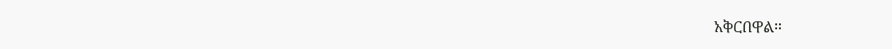አቅርበዋል።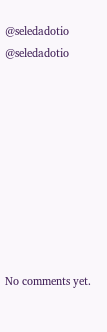@seledadotio
@seledadotio









No comments yet.